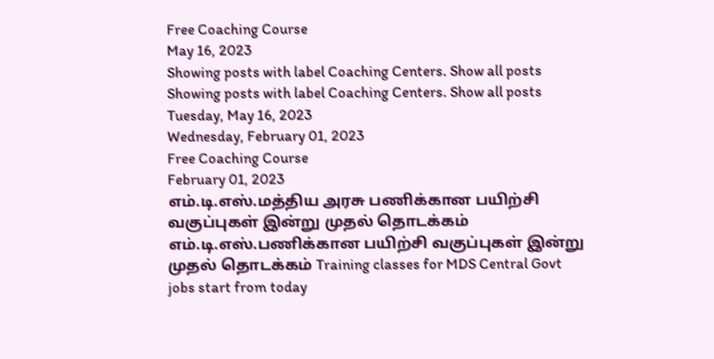Free Coaching Course
May 16, 2023
Showing posts with label Coaching Centers. Show all posts
Showing posts with label Coaching Centers. Show all posts
Tuesday, May 16, 2023
Wednesday, February 01, 2023
Free Coaching Course
February 01, 2023
எம்.டி.எஸ்.மத்திய அரசு பணிக்கான பயிற்சி வகுப்புகள் இன்று முதல் தொடக்கம்
எம்.டி.எஸ்.பணிக்கான பயிற்சி வகுப்புகள் இன்று முதல் தொடக்கம் Training classes for MDS Central Govt jobs start from today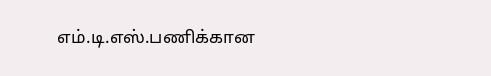எம்.டி.எஸ்.பணிக்கான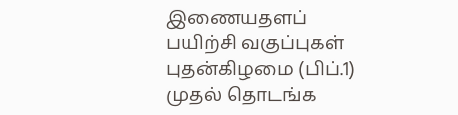இணையதளப் பயிற்சி வகுப்புகள் புதன்கிழமை (பிப்.1) முதல் தொடங்க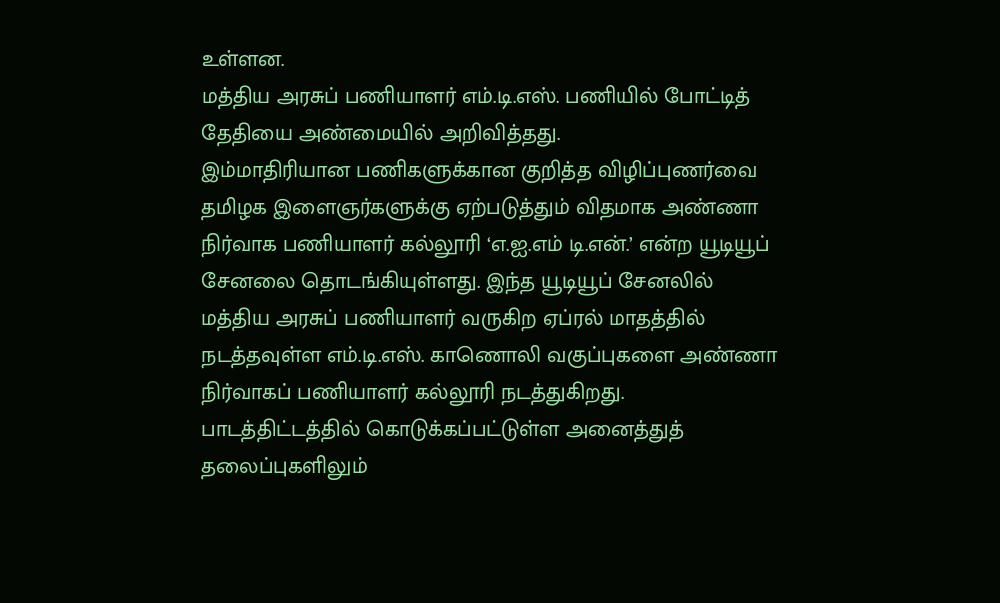உள்ளன.
மத்திய அரசுப் பணியாளர் எம்.டி.எஸ். பணியில் போட்டித் தேதியை அண்மையில் அறிவித்தது.
இம்மாதிரியான பணிகளுக்கான குறித்த விழிப்புணர்வை தமிழக இளைஞர்களுக்கு ஏற்படுத்தும் விதமாக அண்ணா நிர்வாக பணியாளர் கல்லூரி ‘எ.ஐ.எம் டி.என்.’ என்ற யூடியூப் சேனலை தொடங்கியுள்ளது. இந்த யூடியூப் சேனலில் மத்திய அரசுப் பணியாளர் வருகிற ஏப்ரல் மாதத்தில் நடத்தவுள்ள எம்.டி.எஸ். காணொலி வகுப்புகளை அண்ணா நிர்வாகப் பணியாளர் கல்லூரி நடத்துகிறது.
பாடத்திட்டத்தில் கொடுக்கப்பட்டுள்ள அனைத்துத் தலைப்புகளிலும்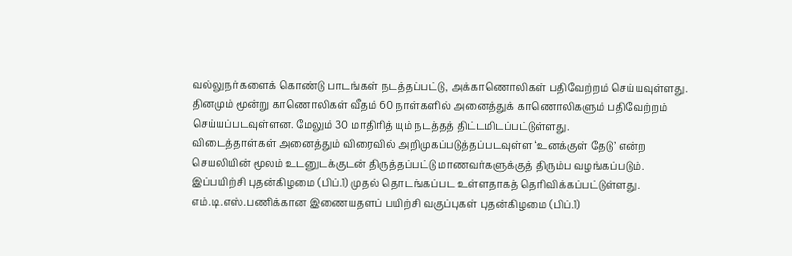வல்லுநர்களைக் கொண்டு பாடங்கள் நடத்தப்பட்டு, அக்காணொலிகள் பதிவேற்றம் செய்யவுள்ளது.
தினமும் மூன்று காணொலிகள் வீதம் 60 நாள்களில் அனைத்துக் காணொலிகளும் பதிவேற்றம் செய்யப்படவுள்ளன. மேலும் 30 மாதிரித் யும் நடத்தத் திட்டமிடப்பட்டுள்ளது.
விடைத்தாள்கள் அனைத்தும் விரைவில் அறிமுகப்படுத்தப்படவுள்ள ‘உனக்குள் தேடு’ என்ற செயலியின் மூலம் உடனுடக்குடன் திருத்தப்பட்டு மாணவர்களுக்குத் திரும்ப வழங்கப்படும்.
இப்பயிற்சி புதன்கிழமை (பிப்.1) முதல் தொடங்கப்பட உள்ளதாகத் தெரிவிக்கப்பட்டுள்ளது.
எம்.டி.எஸ்.பணிக்கான இணையதளப் பயிற்சி வகுப்புகள் புதன்கிழமை (பிப்.1)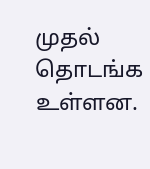முதல் தொடங்க உள்ளன.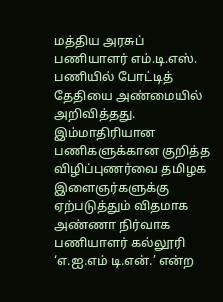மத்திய அரசுப் பணியாளர் எம்.டி.எஸ். பணியில் போட்டித் தேதியை அண்மையில் அறிவித்தது.
இம்மாதிரியான பணிகளுக்கான குறித்த விழிப்புணர்வை தமிழக இளைஞர்களுக்கு ஏற்படுத்தும் விதமாக அண்ணா நிர்வாக பணியாளர் கல்லூரி ‘எ.ஐ.எம் டி.என்.’ என்ற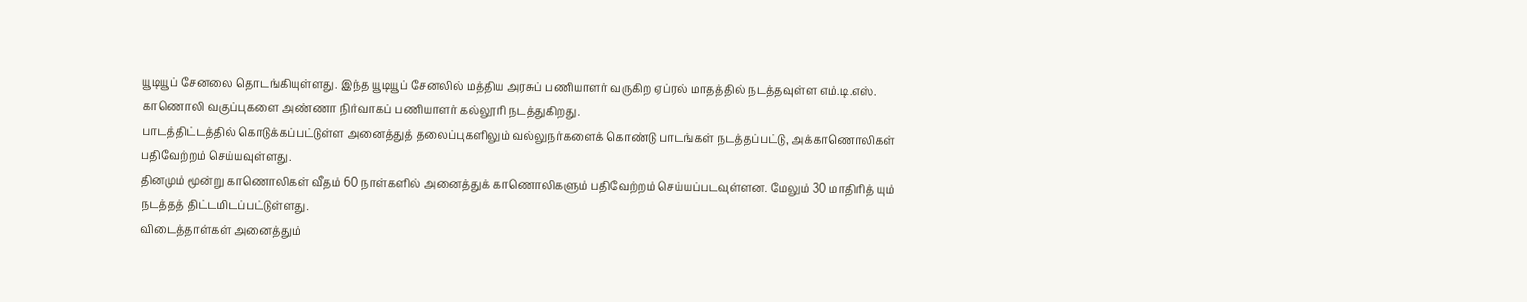யூடியூப் சேனலை தொடங்கியுள்ளது. இந்த யூடியூப் சேனலில் மத்திய அரசுப் பணியாளர் வருகிற ஏப்ரல் மாதத்தில் நடத்தவுள்ள எம்.டி.எஸ். காணொலி வகுப்புகளை அண்ணா நிர்வாகப் பணியாளர் கல்லூரி நடத்துகிறது.
பாடத்திட்டத்தில் கொடுக்கப்பட்டுள்ள அனைத்துத் தலைப்புகளிலும் வல்லுநர்களைக் கொண்டு பாடங்கள் நடத்தப்பட்டு, அக்காணொலிகள் பதிவேற்றம் செய்யவுள்ளது.
தினமும் மூன்று காணொலிகள் வீதம் 60 நாள்களில் அனைத்துக் காணொலிகளும் பதிவேற்றம் செய்யப்படவுள்ளன. மேலும் 30 மாதிரித் யும் நடத்தத் திட்டமிடப்பட்டுள்ளது.
விடைத்தாள்கள் அனைத்தும்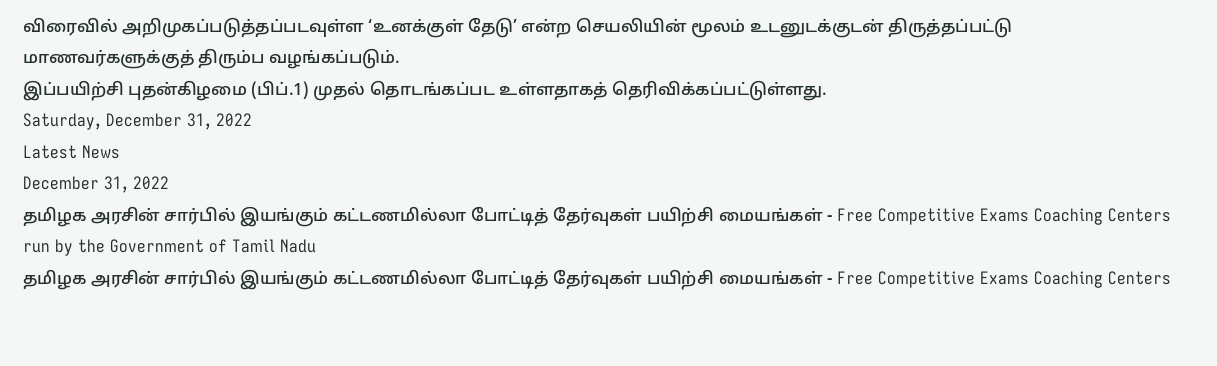விரைவில் அறிமுகப்படுத்தப்படவுள்ள ‘உனக்குள் தேடு’ என்ற செயலியின் மூலம் உடனுடக்குடன் திருத்தப்பட்டு மாணவர்களுக்குத் திரும்ப வழங்கப்படும்.
இப்பயிற்சி புதன்கிழமை (பிப்.1) முதல் தொடங்கப்பட உள்ளதாகத் தெரிவிக்கப்பட்டுள்ளது.
Saturday, December 31, 2022
Latest News
December 31, 2022
தமிழக அரசின் சார்பில் இயங்கும் கட்டணமில்லா போட்டித் தேர்வுகள் பயிற்சி மையங்கள் - Free Competitive Exams Coaching Centers run by the Government of Tamil Nadu
தமிழக அரசின் சார்பில் இயங்கும் கட்டணமில்லா போட்டித் தேர்வுகள் பயிற்சி மையங்கள் - Free Competitive Exams Coaching Centers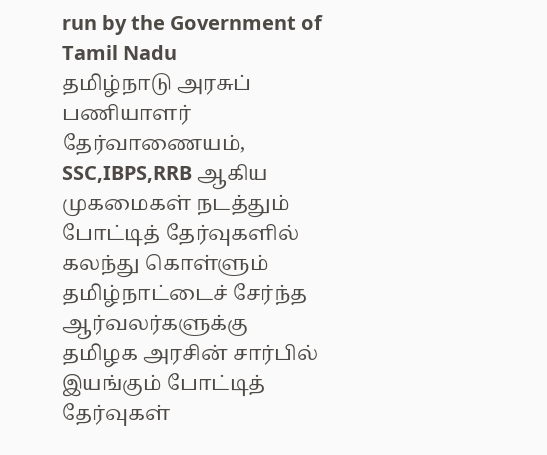run by the Government of Tamil Nadu
தமிழ்நாடு அரசுப் பணியாளர் தேர்வாணையம், SSC,IBPS,RRB ஆகிய முகமைகள் நடத்தும் போட்டித் தேர்வுகளில் கலந்து கொள்ளும் தமிழ்நாட்டைச் சேர்ந்த ஆர்வலர்களுக்கு தமிழக அரசின் சார்பில் இயங்கும் போட்டித் தேர்வுகள்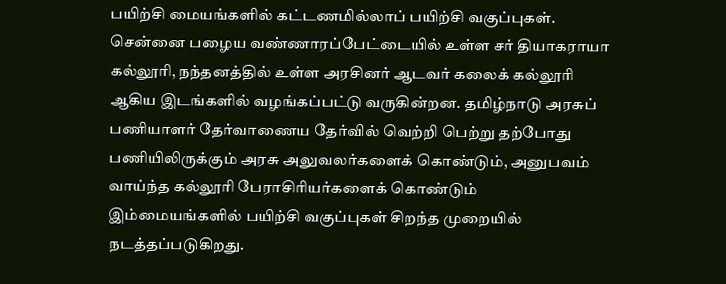பயிற்சி மையங்களில் கட்டணமில்லாப் பயிற்சி வகுப்புகள்.
சென்னை பழைய வண்ணாரப்பேட்டையில் உள்ள சர் தியாகராயா கல்லூரி, நந்தனத்தில் உள்ள அரசினர் ஆடவர் கலைக் கல்லூரி ஆகிய இடங்களில் வழங்கப்பட்டு வருகின்றன. தமிழ்நாடு அரசுப் பணியாளர் தேர்வாணைய தேர்வில் வெற்றி பெற்று தற்போது பணியிலிருக்கும் அரசு அலுவலர்களைக் கொண்டும், அனுபவம் வாய்ந்த கல்லூரி பேராசிரியர்களைக் கொண்டும் இம்மையங்களில் பயிற்சி வகுப்புகள் சிறந்த முறையில் நடத்தப்படுகிறது.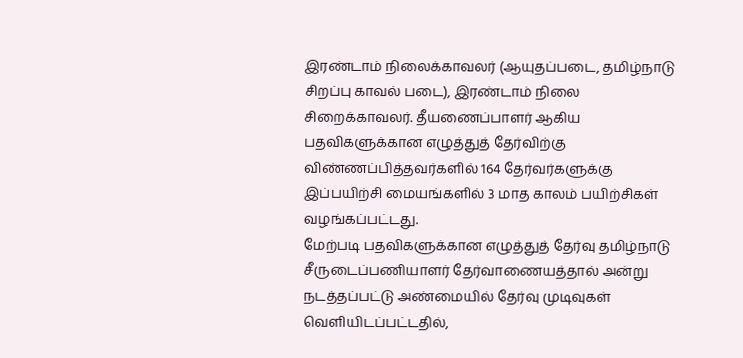இரண்டாம் நிலைக்காவலர் (ஆயுதப்படை, தமிழ்நாடு சிறப்பு காவல் படை), இரண்டாம் நிலை சிறைக்காவலர். தீயணைப்பாளர் ஆகிய பதவிகளுக்கான எழுத்துத் தேர்விற்கு விண்ணப்பித்தவர்களில் 164 தேர்வர்களுக்கு இப்பயிற்சி மையங்களில் 3 மாத காலம் பயிற்சிகள் வழங்கப்பட்டது.
மேற்படி பதவிகளுக்கான எழுத்துத் தேர்வு தமிழ்நாடு சீருடைப்பணியாளர் தேர்வாணையத்தால் அன்று நடத்தப்பட்டு அண்மையில் தேர்வு முடிவுகள் வெளியிடப்பட்டதில்,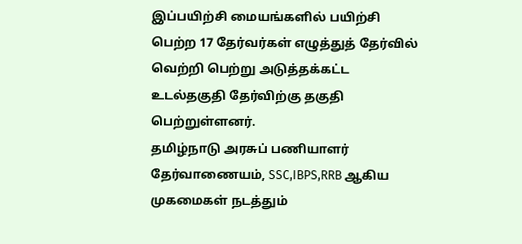இப்பயிற்சி மையங்களில் பயிற்சி பெற்ற 17 தேர்வர்கள் எழுத்துத் தேர்வில் வெற்றி பெற்று அடுத்தக்கட்ட உடல்தகுதி தேர்விற்கு தகுதி பெற்றுள்ளனர்.
தமிழ்நாடு அரசுப் பணியாளர் தேர்வாணையம், SSC,IBPS,RRB ஆகிய முகமைகள் நடத்தும்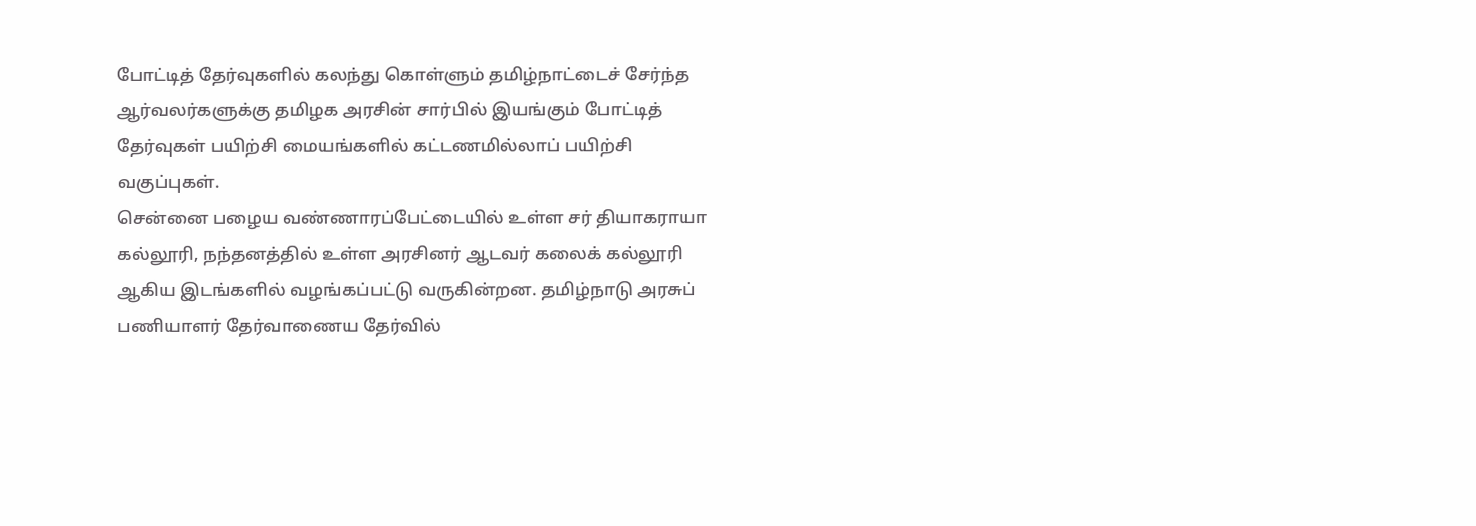போட்டித் தேர்வுகளில் கலந்து கொள்ளும் தமிழ்நாட்டைச் சேர்ந்த ஆர்வலர்களுக்கு தமிழக அரசின் சார்பில் இயங்கும் போட்டித் தேர்வுகள் பயிற்சி மையங்களில் கட்டணமில்லாப் பயிற்சி வகுப்புகள்.
சென்னை பழைய வண்ணாரப்பேட்டையில் உள்ள சர் தியாகராயா கல்லூரி, நந்தனத்தில் உள்ள அரசினர் ஆடவர் கலைக் கல்லூரி ஆகிய இடங்களில் வழங்கப்பட்டு வருகின்றன. தமிழ்நாடு அரசுப் பணியாளர் தேர்வாணைய தேர்வில்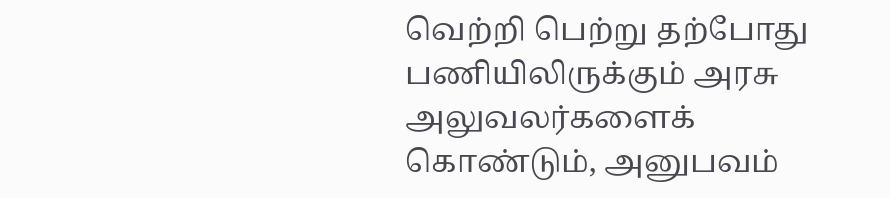வெற்றி பெற்று தற்போது பணியிலிருக்கும் அரசு அலுவலர்களைக் கொண்டும், அனுபவம்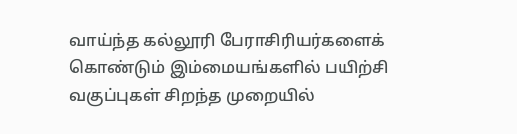வாய்ந்த கல்லூரி பேராசிரியர்களைக் கொண்டும் இம்மையங்களில் பயிற்சி வகுப்புகள் சிறந்த முறையில்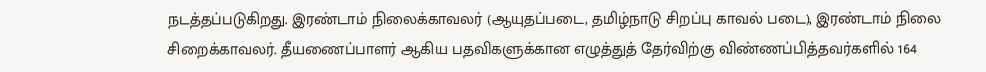நடத்தப்படுகிறது. இரண்டாம் நிலைக்காவலர் (ஆயுதப்படை, தமிழ்நாடு சிறப்பு காவல் படை), இரண்டாம் நிலை சிறைக்காவலர். தீயணைப்பாளர் ஆகிய பதவிகளுக்கான எழுத்துத் தேர்விற்கு விண்ணப்பித்தவர்களில் 164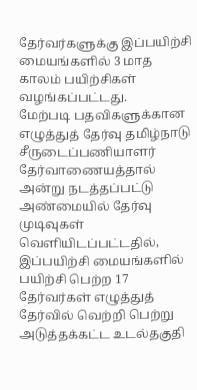தேர்வர்களுக்கு இப்பயிற்சி மையங்களில் 3 மாத காலம் பயிற்சிகள் வழங்கப்பட்டது.
மேற்படி பதவிகளுக்கான எழுத்துத் தேர்வு தமிழ்நாடு சீருடைப்பணியாளர் தேர்வாணையத்தால் அன்று நடத்தப்பட்டு அண்மையில் தேர்வு முடிவுகள் வெளியிடப்பட்டதில், இப்பயிற்சி மையங்களில் பயிற்சி பெற்ற 17 தேர்வர்கள் எழுத்துத் தேர்வில் வெற்றி பெற்று அடுத்தக்கட்ட உடல்தகுதி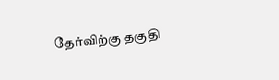தேர்விற்கு தகுதி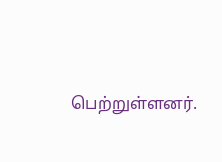பெற்றுள்ளனர்.